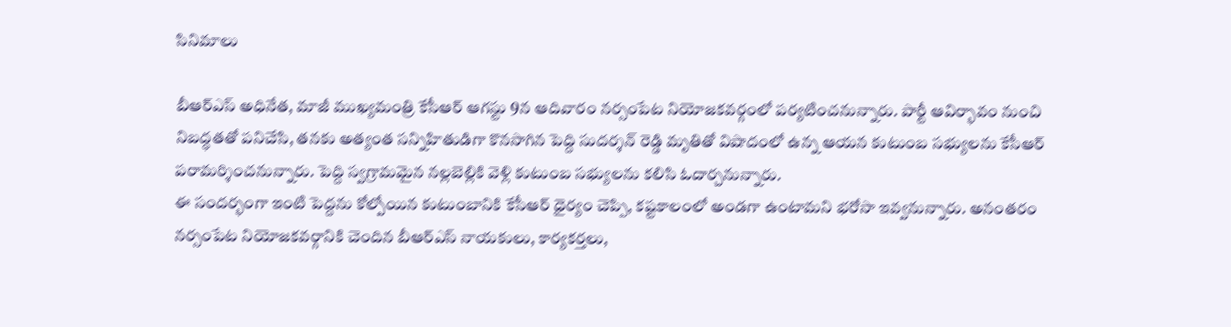సినిమాలు

బీఆర్ఎస్ అధినేత, మాజీ ముఖ్యమంత్రి కేసీఆర్ ఆగస్టు 9న ఆదివారం నర్సంపేట నియోజకవర్గంలో పర్యటించనున్నారు. పార్టీ ఆవిర్భావం నుంచి నిబద్ధతతో పనిచేసి, తనకు అత్యంత సన్నిహితుడిగా కొనసాగిన పెద్ది సుదర్శన్ రెడ్డి మృతితో విషాదంలో ఉన్న ఆయన కుటుంబ సభ్యులను కేసీఆర్ పరామర్శించనున్నారు. పెద్ది స్వగ్రామమైన నల్లబెల్లికి వెళ్లి కుటుంబ సభ్యులను కలిసి ఓదార్చనున్నారు.
ఈ సందర్భంగా ఇంటి పెద్దను కోల్పోయిన కుటుంబానికి కేసీఆర్ ధైర్యం చెప్పి, కష్టకాలంలో అండగా ఉంటామని భరోసా ఇవ్వనున్నారు. అనంతరం నర్సంపేట నియోజకవర్గానికి చెందిన బీఆర్ఎస్ నాయకులు, కార్యకర్తలు,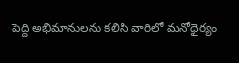పెద్ది అభిమానులను కలిసి వారిలో మనోధైర్యం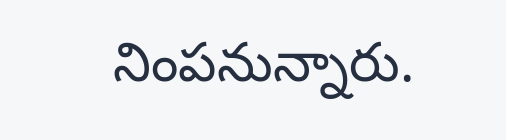నింపనున్నారు.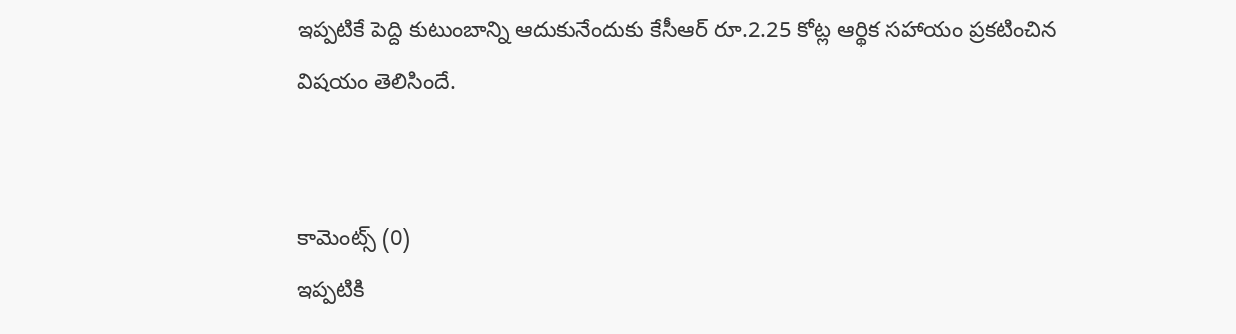ఇప్పటికే పెద్ది కుటుంబాన్ని ఆదుకునేందుకు కేసీఆర్ రూ.2.25 కోట్ల ఆర్థిక సహాయం ప్రకటించిన విషయం తెలిసిందే.


కామెంట్స్ (0)
ఇప్పటికి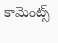కామెంట్స్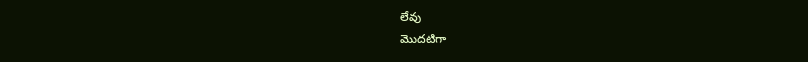లేవు
మొదటిగా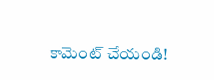కామెంట్ చేయండి!